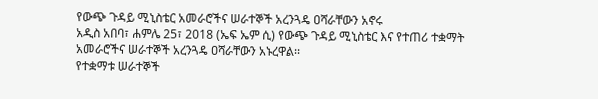የውጭ ጉዳይ ሚኒስቴር አመራሮችና ሠራተኞች አረንጓዴ ዐሻራቸውን አኖሩ
አዲስ አበባ፣ ሐምሌ 25፣ 2018 (ኤፍ ኤም ሲ) የውጭ ጉዳይ ሚኒስቴር እና የተጠሪ ተቋማት አመራሮችና ሠራተኞች አረንጓዴ ዐሻራቸውን አኑረዋል፡፡
የተቋማቱ ሠራተኞች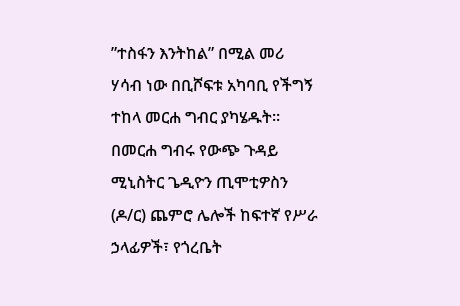”ተስፋን እንትከል” በሚል መሪ ሃሳብ ነው በቢሾፍቱ አካባቢ የችግኝ ተከላ መርሐ ግብር ያካሄዱት፡፡
በመርሐ ግብሩ የውጭ ጉዳይ ሚኒስትር ጌዲዮን ጢሞቲዎስን (ዶ/ር) ጨምሮ ሌሎች ከፍተኛ የሥራ ኃላፊዎች፣ የጎረቤት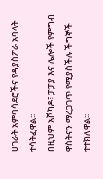ሀገራት አምባሳደሮችና የዳያስፖራ አባላት ተሳትፈዋል፡፡
በዚህም አቮካዶ፣ ፓፓያ እና ሌሎች የምግብ ዋስትናን ማረጋገጥ የሚያስችሉ ችግኞች ተተክለዋል፡፡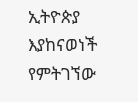ኢትዮጵያ እያከናወነች የምትገኘው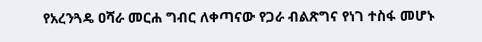የአረንጓዴ ዐሻራ መርሐ ግብር ለቀጣናው የጋራ ብልጽግና የነገ ተስፋ መሆኑ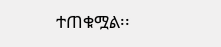ተጠቁሟል፡፡